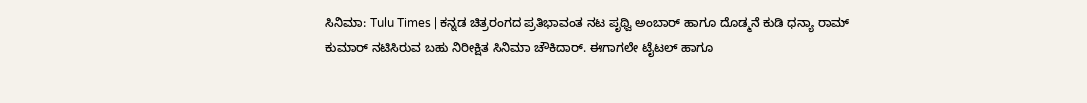ಸಿನಿಮಾ: Tulu Times | ಕನ್ನಡ ಚಿತ್ರರಂಗದ ಪ್ರತಿಭಾವಂತ ನಟ ಪೃಥ್ವಿ ಅಂಬಾರ್ ಹಾಗೂ ದೊಡ್ಮನೆ ಕುಡಿ ಧನ್ಯಾ ರಾಮ್ ಕುಮಾರ್ ನಟಿಸಿರುವ ಬಹು ನಿರೀಕ್ಷಿತ ಸಿನಿಮಾ ಚೌಕಿದಾರ್. ಈಗಾಗಲೇ ಟೈಟಲ್ ಹಾಗೂ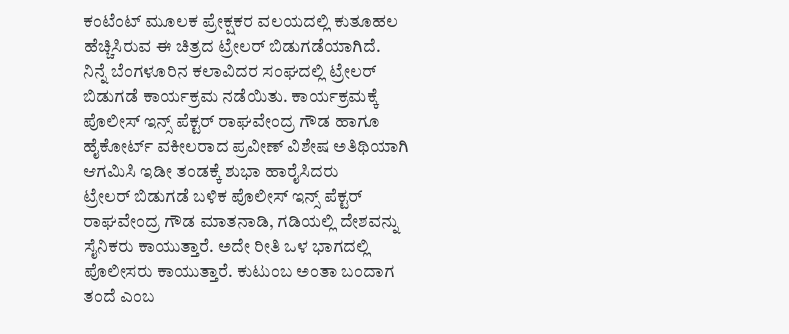ಕಂಟೆಂಟ್ ಮೂಲಕ ಪ್ರೇಕ್ಷಕರ ವಲಯದಲ್ಲಿ ಕುತೂಹಲ ಹೆಚ್ಚಿಸಿರುವ ಈ ಚಿತ್ರದ ಟ್ರೇಲರ್ ಬಿಡುಗಡೆಯಾಗಿದೆ.
ನಿನ್ನೆ ಬೆಂಗಳೂರಿನ ಕಲಾವಿದರ ಸಂಘದಲ್ಲಿ ಟ್ರೇಲರ್ ಬಿಡುಗಡೆ ಕಾರ್ಯಕ್ರಮ ನಡೆಯಿತು. ಕಾರ್ಯಕ್ರಮಕ್ಕೆ ಪೊಲೀಸ್ ಇನ್ಸ್ ಪೆಕ್ಟರ್ ರಾಘವೇಂದ್ರ ಗೌಡ ಹಾಗೂ ಹೈಕೋರ್ಟ್ ವಕೀಲರಾದ ಪ್ರವೀಣ್ ವಿಶೇಷ ಅತಿಥಿಯಾಗಿ ಆಗಮಿಸಿ ಇಡೀ ತಂಡಕ್ಕೆ ಶುಭಾ ಹಾರೈಸಿದರು
ಟ್ರೇಲರ್ ಬಿಡುಗಡೆ ಬಳಿಕ ಪೊಲೀಸ್ ಇನ್ಸ್ ಪೆಕ್ಟರ್ ರಾಘವೇಂದ್ರ ಗೌಡ ಮಾತನಾಡಿ, ಗಡಿಯಲ್ಲಿ ದೇಶವನ್ನು ಸೈನಿಕರು ಕಾಯುತ್ತಾರೆ. ಅದೇ ರೀತಿ ಒಳ ಭಾಗದಲ್ಲಿ ಪೊಲೀಸರು ಕಾಯುತ್ತಾರೆ. ಕುಟುಂಬ ಅಂತಾ ಬಂದಾಗ ತಂದೆ ಎಂಬ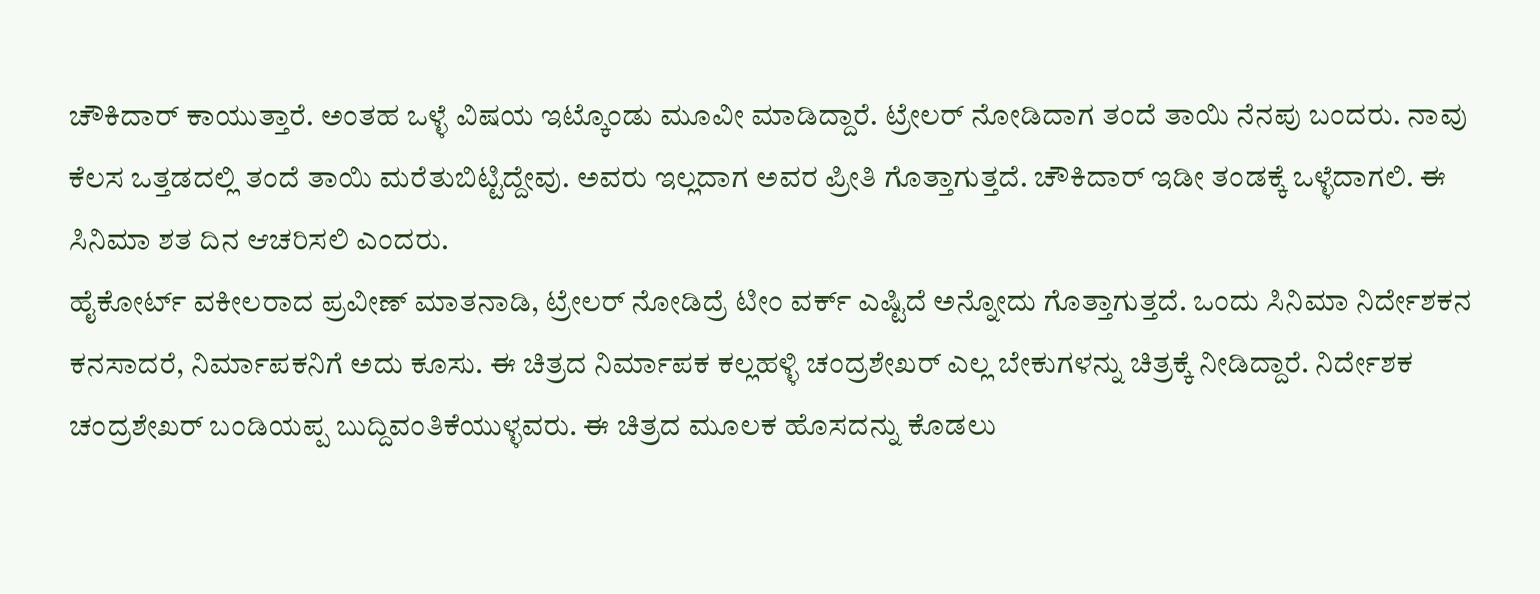ಚೌಕಿದಾರ್ ಕಾಯುತ್ತಾರೆ. ಅಂತಹ ಒಳ್ಳೆ ವಿಷಯ ಇಟ್ಕೊಂಡು ಮೂವೀ ಮಾಡಿದ್ದಾರೆ. ಟ್ರೇಲರ್ ನೋಡಿದಾಗ ತಂದೆ ತಾಯಿ ನೆನಪು ಬಂದರು. ನಾವು ಕೆಲಸ ಒತ್ತಡದಲ್ಲಿ ತಂದೆ ತಾಯಿ ಮರೆತುಬಿಟ್ಟಿದ್ದೇವು. ಅವರು ಇಲ್ಲದಾಗ ಅವರ ಪ್ರೀತಿ ಗೊತ್ತಾಗುತ್ತದೆ. ಚೌಕಿದಾರ್ ಇಡೀ ತಂಡಕ್ಕೆ ಒಳ್ಳೆದಾಗಲಿ. ಈ ಸಿನಿಮಾ ಶತ ದಿನ ಆಚರಿಸಲಿ ಎಂದರು.
ಹೈಕೋರ್ಟ್ ವಕೀಲರಾದ ಪ್ರವೀಣ್ ಮಾತನಾಡಿ, ಟ್ರೇಲರ್ ನೋಡಿದ್ರೆ ಟೀಂ ವರ್ಕ್ ಎಷ್ಟಿದೆ ಅನ್ನೋದು ಗೊತ್ತಾಗುತ್ತದೆ. ಒಂದು ಸಿನಿಮಾ ನಿರ್ದೇಶಕನ ಕನಸಾದರೆ, ನಿರ್ಮಾಪಕನಿಗೆ ಅದು ಕೂಸು. ಈ ಚಿತ್ರದ ನಿರ್ಮಾಪಕ ಕಲ್ಲಹಳ್ಳಿ ಚಂದ್ರಶೇಖರ್ ಎಲ್ಲ ಬೇಕುಗಳನ್ನು ಚಿತ್ರಕ್ಕೆ ನೀಡಿದ್ದಾರೆ. ನಿರ್ದೇಶಕ ಚಂದ್ರಶೇಖರ್ ಬಂಡಿಯಪ್ಪ ಬುದ್ದಿವಂತಿಕೆಯುಳ್ಳವರು. ಈ ಚಿತ್ರದ ಮೂಲಕ ಹೊಸದನ್ನು ಕೊಡಲು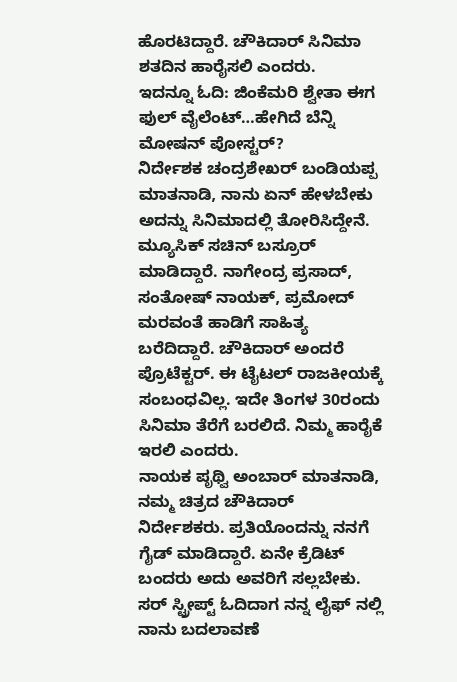ಹೊರಟಿದ್ದಾರೆ. ಚೌಕಿದಾರ್ ಸಿನಿಮಾ ಶತದಿನ ಹಾರೈಸಲಿ ಎಂದರು.
ಇದನ್ನೂ ಓದಿ: ಜಿಂಕೆಮರಿ ಶ್ವೇತಾ ಈಗ ಫುಲ್ ವೈಲೆಂಟ್…ಹೇಗಿದೆ ಬೆನ್ನಿ ಮೋಷನ್ ಪೋಸ್ಟರ್?
ನಿರ್ದೇಶಕ ಚಂದ್ರಶೇಖರ್ ಬಂಡಿಯಪ್ಪ ಮಾತನಾಡಿ, ನಾನು ಏನ್ ಹೇಳಬೇಕು ಅದನ್ನು ಸಿನಿಮಾದಲ್ಲಿ ತೋರಿಸಿದ್ದೇನೆ. ಮ್ಯೂಸಿಕ್ ಸಚಿನ್ ಬಸ್ರೂರ್ ಮಾಡಿದ್ದಾರೆ. ನಾಗೇಂದ್ರ ಪ್ರಸಾದ್, ಸಂತೋಷ್ ನಾಯಕ್, ಪ್ರಮೋದ್ ಮರವಂತೆ ಹಾಡಿಗೆ ಸಾಹಿತ್ಯ ಬರೆದಿದ್ದಾರೆ. ಚೌಕಿದಾರ್ ಅಂದರೆ ಪ್ರೊಟೆಕ್ಟರ್. ಈ ಟೈಟಲ್ ರಾಜಕೀಯಕ್ಕೆ ಸಂಬಂಧವಿಲ್ಲ. ಇದೇ ತಿಂಗಳ 30ರಂದು ಸಿನಿಮಾ ತೆರೆಗೆ ಬರಲಿದೆ. ನಿಮ್ಮ ಹಾರೈಕೆ ಇರಲಿ ಎಂದರು.
ನಾಯಕ ಪೃಥ್ವಿ ಅಂಬಾರ್ ಮಾತನಾಡಿ, ನಮ್ಮ ಚಿತ್ರದ ಚೌಕಿದಾರ್ ನಿರ್ದೇಶಕರು. ಪ್ರತಿಯೊಂದನ್ನು ನನಗೆ ಗೈಡ್ ಮಾಡಿದ್ದಾರೆ. ಏನೇ ಕ್ರೆಡಿಟ್ ಬಂದರು ಅದು ಅವರಿಗೆ ಸಲ್ಲಬೇಕು. ಸರ್ ಸ್ಟ್ರೀಪ್ಟ್ ಓದಿದಾಗ ನನ್ನ ಲೈಫ್ ನಲ್ಲಿ ನಾನು ಬದಲಾವಣೆ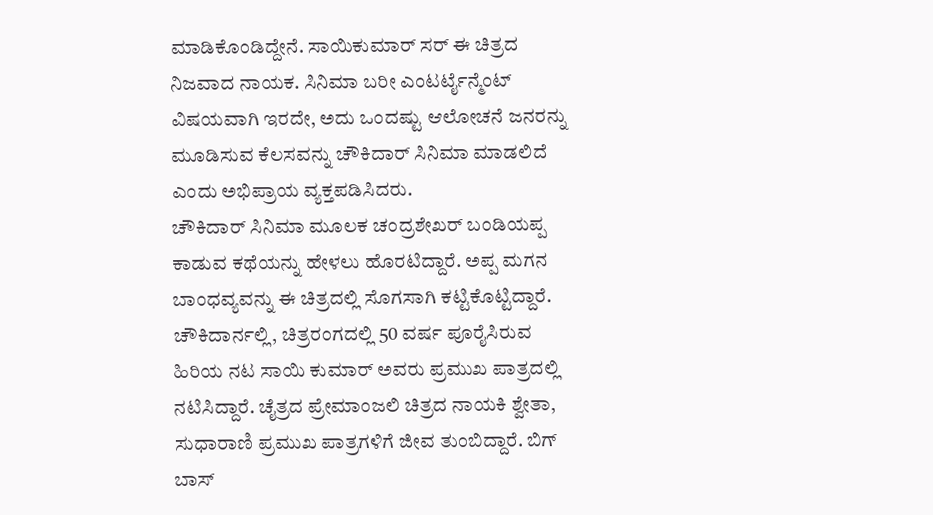ಮಾಡಿಕೊಂಡಿದ್ದೇನೆ. ಸಾಯಿಕುಮಾರ್ ಸರ್ ಈ ಚಿತ್ರದ ನಿಜವಾದ ನಾಯಕ. ಸಿನಿಮಾ ಬರೀ ಎಂಟರ್ಟೈನ್ಮೆಂಟ್ ವಿಷಯವಾಗಿ ಇರದೇ, ಅದು ಒಂದಷ್ಟು ಆಲೋಚನೆ ಜನರನ್ನು ಮೂಡಿಸುವ ಕೆಲಸವನ್ನು ಚೌಕಿದಾರ್ ಸಿನಿಮಾ ಮಾಡಲಿದೆ ಎಂದು ಅಭಿಪ್ರಾಯ ವ್ಯಕ್ತಪಡಿಸಿದರು.
ಚೌಕಿದಾರ್ ಸಿನಿಮಾ ಮೂಲಕ ಚಂದ್ರಶೇಖರ್ ಬಂಡಿಯಪ್ಪ ಕಾಡುವ ಕಥೆಯನ್ನು ಹೇಳಲು ಹೊರಟಿದ್ದಾರೆ. ಅಪ್ಪ ಮಗನ ಬಾಂಧವ್ಯವನ್ನು ಈ ಚಿತ್ರದಲ್ಲಿ ಸೊಗಸಾಗಿ ಕಟ್ಟಿಕೊಟ್ಟಿದ್ದಾರೆ. ಚೌಕಿದಾರ್ನಲ್ಲಿ, ಚಿತ್ರರಂಗದಲ್ಲಿ 50 ವರ್ಷ ಪೂರೈಸಿರುವ ಹಿರಿಯ ನಟ ಸಾಯಿ ಕುಮಾರ್ ಅವರು ಪ್ರಮುಖ ಪಾತ್ರದಲ್ಲಿ ನಟಿಸಿದ್ದಾರೆ. ಚೈತ್ರದ ಪ್ರೇಮಾಂಜಲಿ ಚಿತ್ರದ ನಾಯಕಿ ಶ್ವೇತಾ, ಸುಧಾರಾಣಿ ಪ್ರಮುಖ ಪಾತ್ರಗಳಿಗೆ ಜೀವ ತುಂಬಿದ್ದಾರೆ. ಬಿಗ್ ಬಾಸ್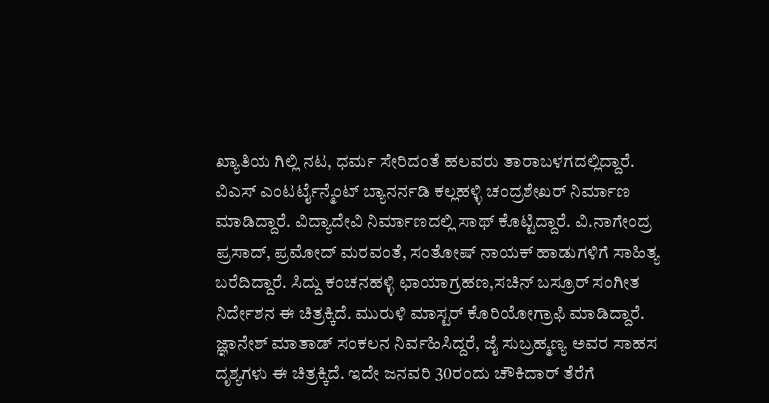ಖ್ಯಾತಿಯ ಗಿಲ್ಲಿ ನಟ, ಧರ್ಮ ಸೇರಿದಂತೆ ಹಲವರು ತಾರಾಬಳಗದಲ್ಲಿದ್ದಾರೆ.
ವಿಎಸ್ ಎಂಟರ್ಟೈನ್ಮೆಂಟ್ ಬ್ಯಾನರ್ನಡಿ ಕಲ್ಲಹಳ್ಳಿ ಚಂದ್ರಶೇಖರ್ ನಿರ್ಮಾಣ ಮಾಡಿದ್ದಾರೆ. ವಿದ್ಯಾದೇವಿ ನಿರ್ಮಾಣದಲ್ಲಿ ಸಾಥ್ ಕೊಟ್ಟಿದ್ದಾರೆ. ವಿ.ನಾಗೇಂದ್ರ ಪ್ರಸಾದ್, ಪ್ರಮೋದ್ ಮರವಂತೆ, ಸಂತೋಷ್ ನಾಯಕ್ ಹಾಡುಗಳಿಗೆ ಸಾಹಿತ್ಯ ಬರೆದಿದ್ದಾರೆ. ಸಿದ್ದು ಕಂಚನಹಳ್ಳಿ ಛಾಯಾಗ್ರಹಣ,ಸಚಿನ್ ಬಸ್ರೂರ್ ಸಂಗೀತ ನಿರ್ದೇಶನ ಈ ಚಿತ್ರಕ್ಕಿದೆ. ಮುರುಳಿ ಮಾಸ್ಟರ್ ಕೊರಿಯೋಗ್ರಾಫಿ ಮಾಡಿದ್ದಾರೆ. ಜ್ಞಾನೇಶ್ ಮಾತಾಡ್ ಸಂಕಲನ ನಿರ್ವಹಿಸಿದ್ದರೆ, ಜೈ ಸುಬ್ರಹ್ಮಣ್ಯ ಅವರ ಸಾಹಸ ದೃಶ್ಯಗಳು ಈ ಚಿತ್ರಕ್ಕಿದೆ. ಇದೇ ಜನವರಿ 30ರಂದು ಚೌಕಿದಾರ್ ತೆರೆಗೆ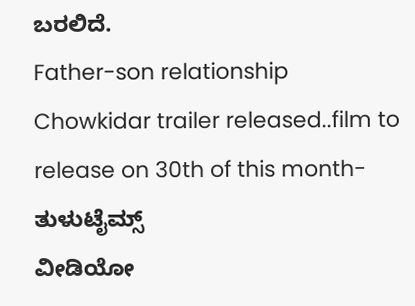ಬರಲಿದೆ.
Father-son relationship Chowkidar trailer released..film to release on 30th of this month- ತುಳುಟೈಮ್ಸ್
ವೀಡಿಯೋ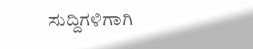ಸುದ್ದಿಗಳಿಗಾಗಿ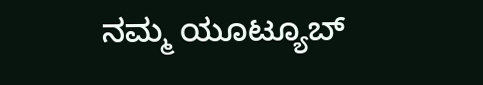ನಮ್ಮ ಯೂಟ್ಯೂಬ್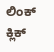ಲಿಂಕ್ ಕ್ಲಿಕ್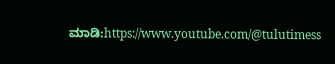ಮಾಡಿ:https://www.youtube.com/@tulutimess